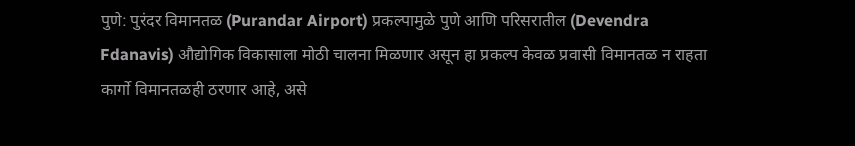पुणे: पुरंदर विमानतळ (Purandar Airport) प्रकल्पामुळे पुणे आणि परिसरातील (Devendra Fdanavis) औद्योगिक विकासाला मोठी चालना मिळणार असून हा प्रकल्प केवळ प्रवासी विमानतळ न राहता कार्गो विमानतळही ठरणार आहे, असे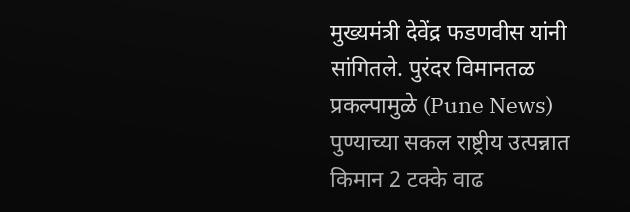मुख्यमंत्री देवेंद्र फडणवीस यांनी सांगितले. पुरंदर विमानतळ प्रकल्पामुळे (Pune News) पुण्याच्या सकल राष्ट्रीय उत्पन्नात किमान 2 टक्के वाढ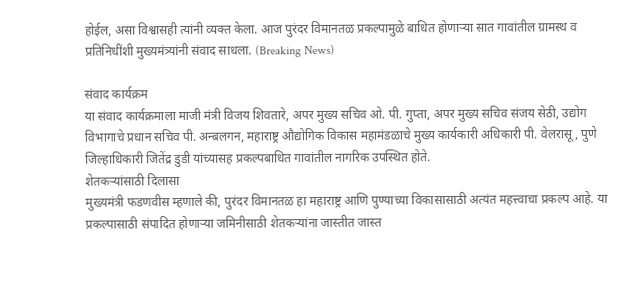होईल, असा विश्वासही त्यांनी व्यक्त केला. आज पुरंदर विमानतळ प्रकल्पामुळे बाधित होणाऱ्या सात गावांतील ग्रामस्थ व प्रतिनिधींशी मुख्यमंत्र्यांनी संवाद साधला. (Breaking News)

संवाद कार्यक्रम
या संवाद कार्यक्रमाला माजी मंत्री विजय शिवतारे, अपर मुख्य सचिव ओ. पी. गुप्ता, अपर मुख्य सचिव संजय सेठी, उद्योग विभागाचे प्रधान सचिव पी. अन्बलगन, महाराष्ट्र औद्योगिक विकास महामंडळाचे मुख्य कार्यकारी अधिकारी पी. वेलरासू, पुणे जिल्हाधिकारी जितेंद्र डुडी यांच्यासह प्रकल्पबाधित गावांतील नागरिक उपस्थित होते.
शेतकऱ्यांसाठी दिलासा
मुख्यमंत्री फडणवीस म्हणाले की, पुरंदर विमानतळ हा महाराष्ट्र आणि पुण्याच्या विकासासाठी अत्यंत महत्त्वाचा प्रकल्प आहे. या प्रकल्पासाठी संपादित होणाऱ्या जमिनीसाठी शेतकऱ्यांना जास्तीत जास्त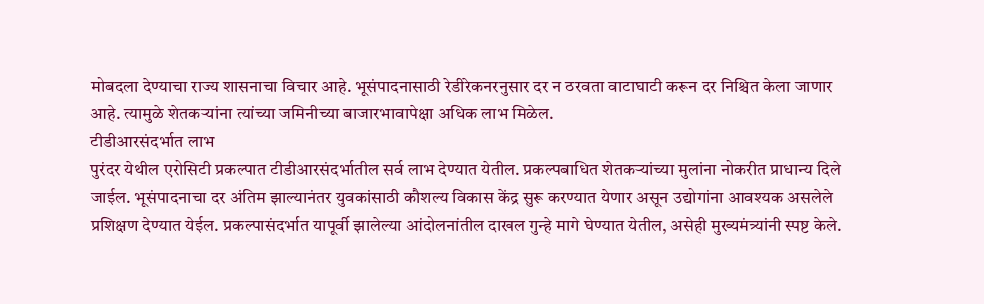मोबदला देण्याचा राज्य शासनाचा विचार आहे. भूसंपादनासाठी रेडीरेकनरनुसार दर न ठरवता वाटाघाटी करून दर निश्चित केला जाणार आहे. त्यामुळे शेतकऱ्यांना त्यांच्या जमिनीच्या बाजारभावापेक्षा अधिक लाभ मिळेल.
टीडीआरसंदर्भात लाभ
पुरंदर येथील एरोसिटी प्रकल्पात टीडीआरसंदर्भातील सर्व लाभ देण्यात येतील. प्रकल्पबाधित शेतकऱ्यांच्या मुलांना नोकरीत प्राधान्य दिले जाईल. भूसंपादनाचा दर अंतिम झाल्यानंतर युवकांसाठी कौशल्य विकास केंद्र सुरू करण्यात येणार असून उद्योगांना आवश्यक असलेले प्रशिक्षण देण्यात येईल. प्रकल्पासंदर्भात यापूर्वी झालेल्या आंदोलनांतील दाखल गुन्हे मागे घेण्यात येतील, असेही मुख्यमंत्र्यांनी स्पष्ट केले.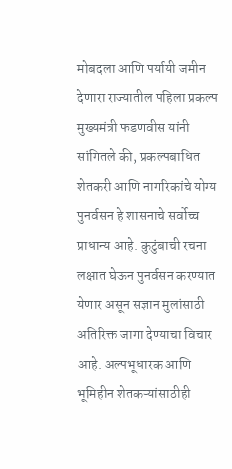मोबदला आणि पर्यायी जमीन देणारा राज्यातील पहिला प्रकल्प
मुख्यमंत्री फडणवीस यांनी सांगितले की, प्रकल्पबाधित शेतकरी आणि नागरिकांचे योग्य पुनर्वसन हे शासनाचे सर्वोच्च प्राधान्य आहे. कुटुंबाची रचना लक्षात घेऊन पुनर्वसन करण्यात येणार असून सज्ञान मुलांसाठी अतिरिक्त जागा देण्याचा विचार आहे. अल्पभूधारक आणि भूमिहीन शेतकऱ्यांसाठीही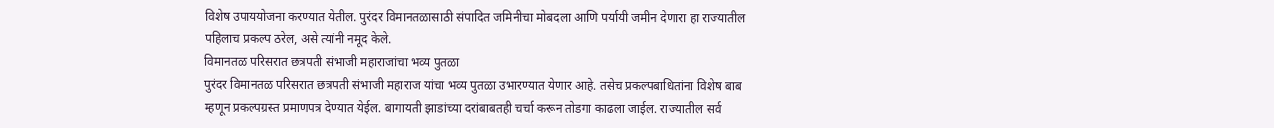विशेष उपाययोजना करण्यात येतील. पुरंदर विमानतळासाठी संपादित जमिनीचा मोबदला आणि पर्यायी जमीन देणारा हा राज्यातील पहिलाच प्रकल्प ठरेल, असे त्यांनी नमूद केले.
विमानतळ परिसरात छत्रपती संभाजी महाराजांचा भव्य पुतळा
पुरंदर विमानतळ परिसरात छत्रपती संभाजी महाराज यांचा भव्य पुतळा उभारण्यात येणार आहे. तसेच प्रकल्पबाधितांना विशेष बाब म्हणून प्रकल्पग्रस्त प्रमाणपत्र देण्यात येईल. बागायती झाडांच्या दरांबाबतही चर्चा करून तोडगा काढला जाईल. राज्यातील सर्व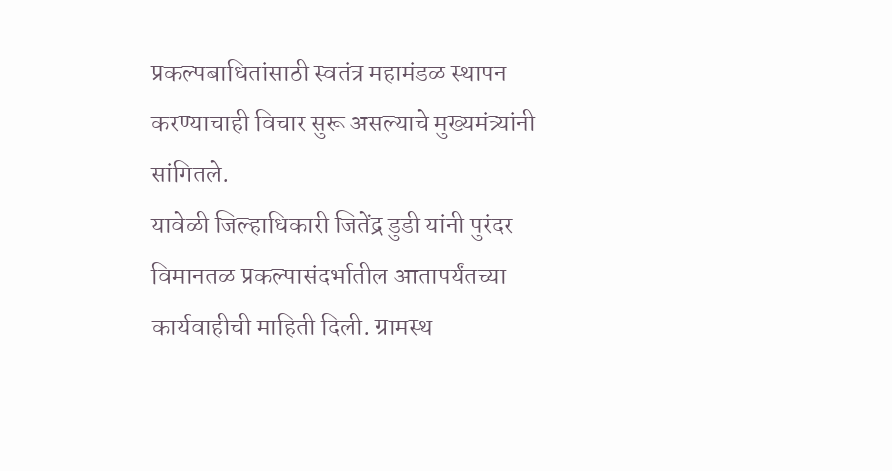प्रकल्पबाधितांसाठी स्वतंत्र महामंडळ स्थापन करण्याचाही विचार सुरू असल्याचे मुख्यमंत्र्यांनी सांगितले.
यावेळी जिल्हाधिकारी जितेंद्र डुडी यांनी पुरंदर विमानतळ प्रकल्पासंदर्भातील आतापर्यंतच्या कार्यवाहीची माहिती दिली. ग्रामस्थ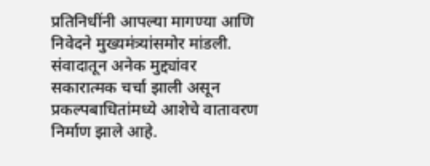प्रतिनिधींनी आपल्या मागण्या आणि निवेदने मुख्यमंत्र्यांसमोर मांडली. संवादातून अनेक मुद्द्यांवर सकारात्मक चर्चा झाली असून प्रकल्पबाधितांमध्ये आशेचे वातावरण निर्माण झाले आहे.